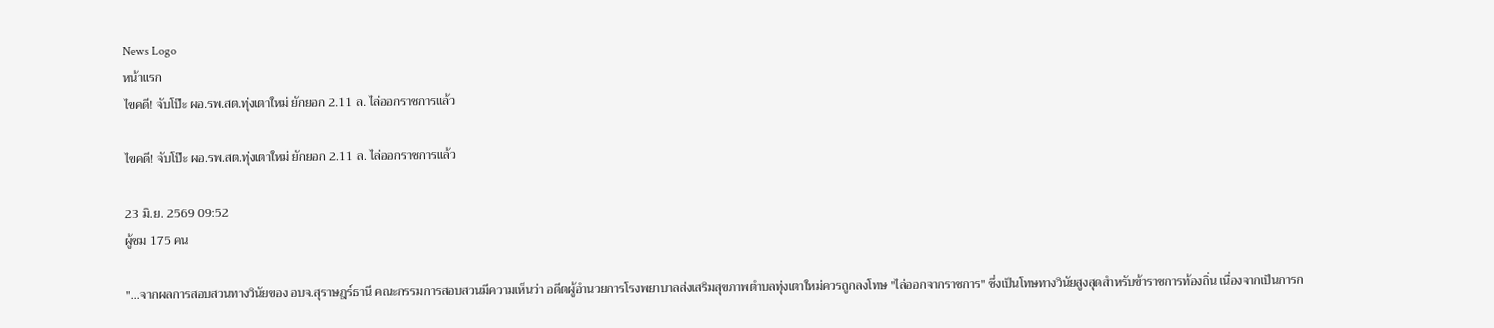News Logo
หน้าแรก
ไขคดี! จับโป๊ะ ผอ.รพ.สต.ทุ่งเตาใหม่ ยักยอก 2.11 ล. ไล่ออกราชการแล้ว

ไขคดี! จับโป๊ะ ผอ.รพ.สต.ทุ่งเตาใหม่ ยักยอก 2.11 ล. ไล่ออกราชการแล้ว

23 มิ.ย. 2569 09:52
ผู้ชม 175 คน

"...จากผลการสอบสวนทางวินัยของ อบจ.สุราษฎร์ธานี คณะกรรมการสอบสวนมีความเห็นว่า อดีตผู้อำนวยการโรงพยาบาลส่งเสริมสุขภาพตำบลทุ่งเตาใหม่ควรถูกลงโทษ "ไล่ออกจากราชการ" ซึ่งเป็นโทษทางวินัยสูงสุดสำหรับข้าราชการท้องถิ่น เนื่องจากเป็นการก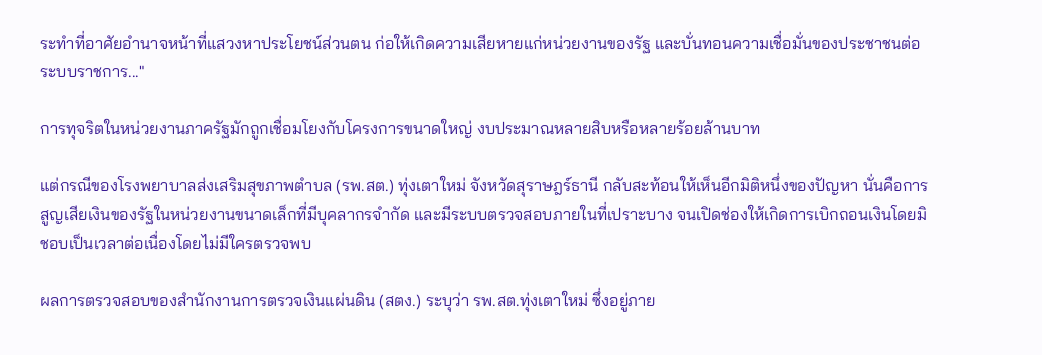ระทำที่อาศัยอำนาจหน้าที่แสวงหาประโยชน์ส่วนตน ก่อให้เกิดความเสียหายแก่หน่วยงานของรัฐ และบั่นทอนความเชื่อมั่นของประชาชนต่อระบบราชการ..."

การทุจริตในหน่วยงานภาครัฐมักถูกเชื่อมโยงกับโครงการขนาดใหญ่ งบประมาณหลายสิบหรือหลายร้อยล้านบาท

แต่กรณีของโรงพยาบาลส่งเสริมสุขภาพตำบล (รพ.สต.) ทุ่งเตาใหม่ จังหวัดสุราษฎร์ธานี กลับสะท้อนให้เห็นอีกมิติหนึ่งของปัญหา นั่นคือการสูญเสียเงินของรัฐในหน่วยงานขนาดเล็กที่มีบุคลากรจำกัด และมีระบบตรวจสอบภายในที่เปราะบาง จนเปิดช่องให้เกิดการเบิกถอนเงินโดยมิชอบเป็นเวลาต่อเนื่องโดยไม่มีใครตรวจพบ

ผลการตรวจสอบของสำนักงานการตรวจเงินแผ่นดิน (สตง.) ระบุว่า รพ.สต.ทุ่งเตาใหม่ ซึ่งอยู่ภาย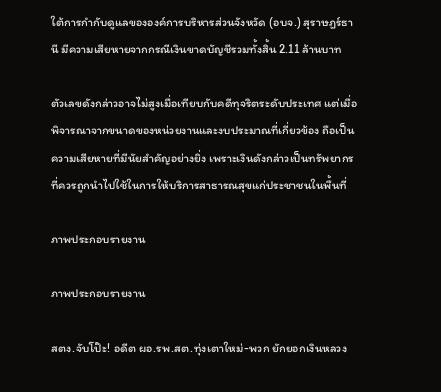ใต้การกำกับดูแลขององค์การบริหารส่วนจังหวัด (อบจ.) สุราษฎร์ธานี มีความเสียหายจากกรณีเงินขาดบัญชีรวมทั้งสิ้น 2.11 ล้านบาท

ตัวเลขดังกล่าวอาจไม่สูงเมื่อเทียบกับคดีทุจริตระดับประเทศ แต่เมื่อพิจารณาจากขนาดของหน่วยงานและงบประมาณที่เกี่ยวข้อง ถือเป็นความเสียหายที่มีนัยสำคัญอย่างยิ่ง เพราะเงินดังกล่าวเป็นทรัพยากรที่ควรถูกนำไปใช้ในการให้บริการสาธารณสุขแก่ประชาชนในพื้นที่

ภาพประกอบรายงาน

ภาพประกอบรายงาน

สตง.จับโป๊ะ! อดีต ผอ.รพ.สต.ทุ่งเตาใหม่-พวก ยักยอกเงินหลวง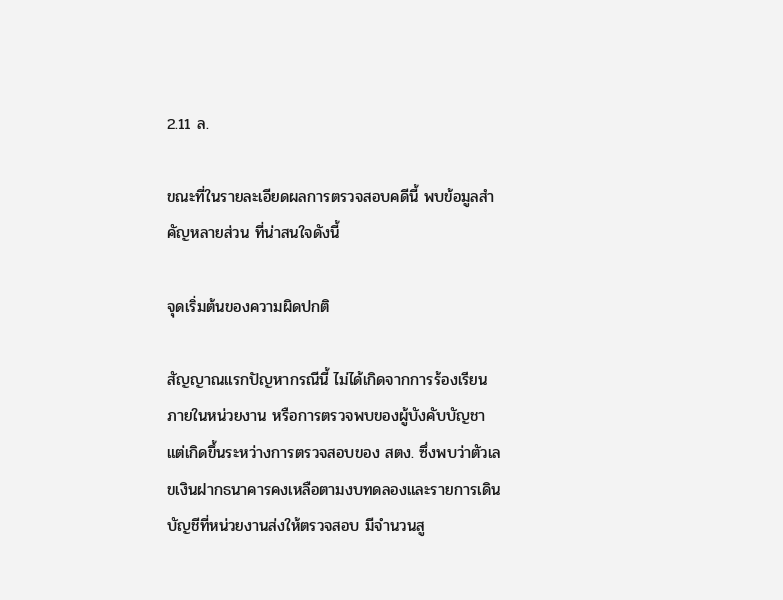2.11 ล.

ขณะที่ในรายละเอียดผลการตรวจสอบคดีนี้ พบข้อมูลสำคัญหลายส่วน ที่น่าสนใจดังนี้

จุดเริ่มต้นของความผิดปกติ

สัญญาณแรกปัญหากรณีนี้ ไม่ได้เกิดจากการร้องเรียนภายในหน่วยงาน หรือการตรวจพบของผู้บังคับบัญชา แต่เกิดขึ้นระหว่างการตรวจสอบของ สตง. ซึ่งพบว่าตัวเลขเงินฝากธนาคารคงเหลือตามงบทดลองและรายการเดินบัญชีที่หน่วยงานส่งให้ตรวจสอบ มีจำนวนสู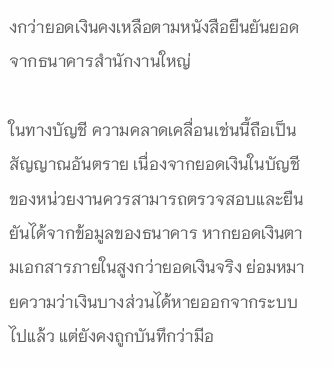งกว่ายอดเงินคงเหลือตามหนังสือยืนยันยอดจากธนาคารสำนักงานใหญ่

ในทางบัญชี ความคลาดเคลื่อนเช่นนี้ถือเป็นสัญญาณอันตราย เนื่องจากยอดเงินในบัญชีของหน่วยงานควรสามารถตรวจสอบและยืนยันได้จากข้อมูลของธนาคาร หากยอดเงินตามเอกสารภายในสูงกว่ายอดเงินจริง ย่อมหมายความว่าเงินบางส่วนได้หายออกจากระบบไปแล้ว แต่ยังคงถูกบันทึกว่ามีอ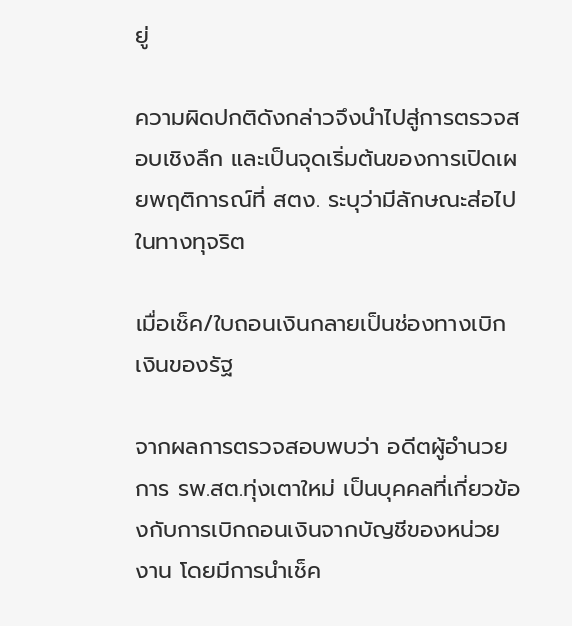ยู่

ความผิดปกติดังกล่าวจึงนำไปสู่การตรวจสอบเชิงลึก และเป็นจุดเริ่มต้นของการเปิดเผยพฤติการณ์ที่ สตง. ระบุว่ามีลักษณะส่อไปในทางทุจริต

เมื่อเช็ค/ใบถอนเงินกลายเป็นช่องทางเบิกเงินของรัฐ

จากผลการตรวจสอบพบว่า อดีตผู้อำนวยการ รพ.สต.ทุ่งเตาใหม่ เป็นบุคคลที่เกี่ยวข้องกับการเบิกถอนเงินจากบัญชีของหน่วยงาน โดยมีการนำเช็ค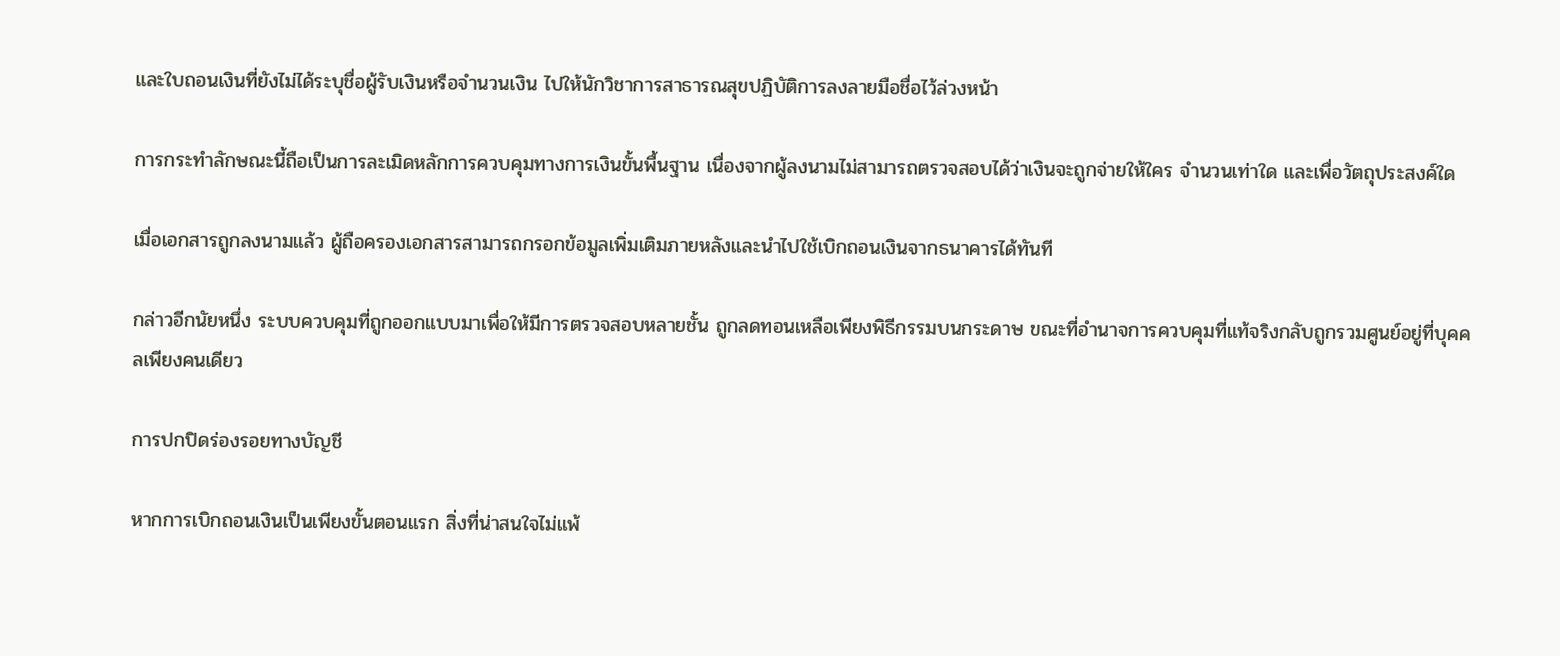และใบถอนเงินที่ยังไม่ได้ระบุชื่อผู้รับเงินหรือจำนวนเงิน ไปให้นักวิชาการสาธารณสุขปฏิบัติการลงลายมือชื่อไว้ล่วงหน้า

การกระทำลักษณะนี้ถือเป็นการละเมิดหลักการควบคุมทางการเงินขั้นพื้นฐาน เนื่องจากผู้ลงนามไม่สามารถตรวจสอบได้ว่าเงินจะถูกจ่ายให้ใคร จำนวนเท่าใด และเพื่อวัตถุประสงค์ใด

เมื่อเอกสารถูกลงนามแล้ว ผู้ถือครองเอกสารสามารถกรอกข้อมูลเพิ่มเติมภายหลังและนำไปใช้เบิกถอนเงินจากธนาคารได้ทันที

กล่าวอีกนัยหนึ่ง ระบบควบคุมที่ถูกออกแบบมาเพื่อให้มีการตรวจสอบหลายชั้น ถูกลดทอนเหลือเพียงพิธีกรรมบนกระดาษ ขณะที่อำนาจการควบคุมที่แท้จริงกลับถูกรวมศูนย์อยู่ที่บุคคลเพียงคนเดียว

การปกปิดร่องรอยทางบัญชี

หากการเบิกถอนเงินเป็นเพียงขั้นตอนแรก สิ่งที่น่าสนใจไม่แพ้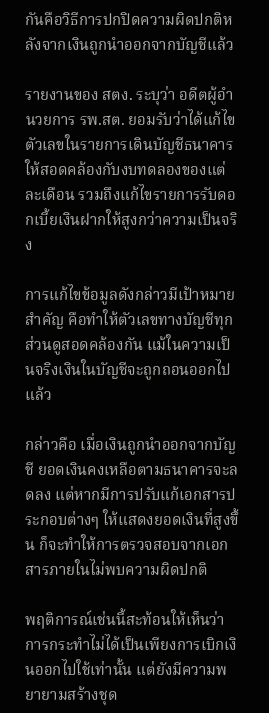กันคือวิธีการปกปิดความผิดปกติหลังจากเงินถูกนำออกจากบัญชีแล้ว

รายงานของ สตง. ระบุว่า อดีตผู้อำนวยการ รพ.สต. ยอมรับว่าได้แก้ไขตัวเลขในรายการเดินบัญชีธนาคารให้สอดคล้องกับงบทดลองของแต่ละเดือน รวมถึงแก้ไขรายการรับดอกเบี้ยเงินฝากให้สูงกว่าความเป็นจริง

การแก้ไขข้อมูลดังกล่าวมีเป้าหมายสำคัญ คือทำให้ตัวเลขทางบัญชีทุกส่วนดูสอดคล้องกัน แม้ในความเป็นจริงเงินในบัญชีจะถูกถอนออกไปแล้ว

กล่าวคือ เมื่อเงินถูกนำออกจากบัญชี ยอดเงินคงเหลือตามธนาคารจะลดลง แต่หากมีการปรับแก้เอกสารประกอบต่างๆ ให้แสดงยอดเงินที่สูงขึ้น ก็จะทำให้การตรวจสอบจากเอกสารภายในไม่พบความผิดปกติ

พฤติการณ์เช่นนี้สะท้อนให้เห็นว่าการกระทำไม่ได้เป็นเพียงการเบิกเงินออกไปใช้เท่านั้น แต่ยังมีความพยายามสร้างชุด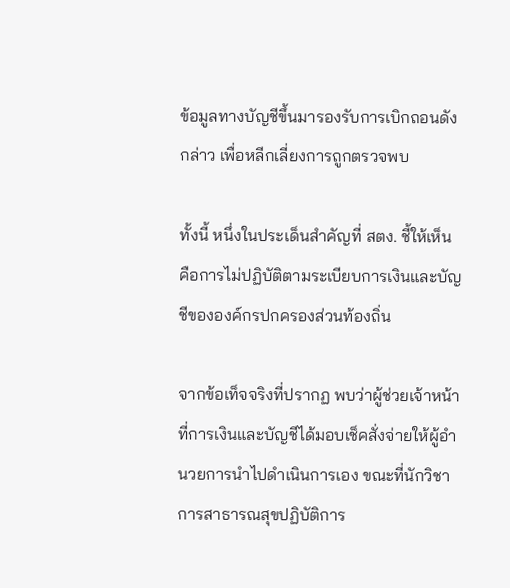ข้อมูลทางบัญชีขึ้นมารองรับการเบิกถอนดังกล่าว เพื่อหลีกเลี่ยงการถูกตรวจพบ

ทั้งนี้ หนึ่งในประเด็นสำคัญที่ สตง. ชี้ให้เห็น คือการไม่ปฏิบัติตามระเบียบการเงินและบัญชีขององค์กรปกครองส่วนท้องถิ่น

จากข้อเท็จจริงที่ปรากฏ พบว่าผู้ช่วยเจ้าหน้าที่การเงินและบัญชีได้มอบเช็คสั่งจ่ายให้ผู้อำนวยการนำไปดำเนินการเอง ขณะที่นักวิชาการสาธารณสุขปฏิบัติการ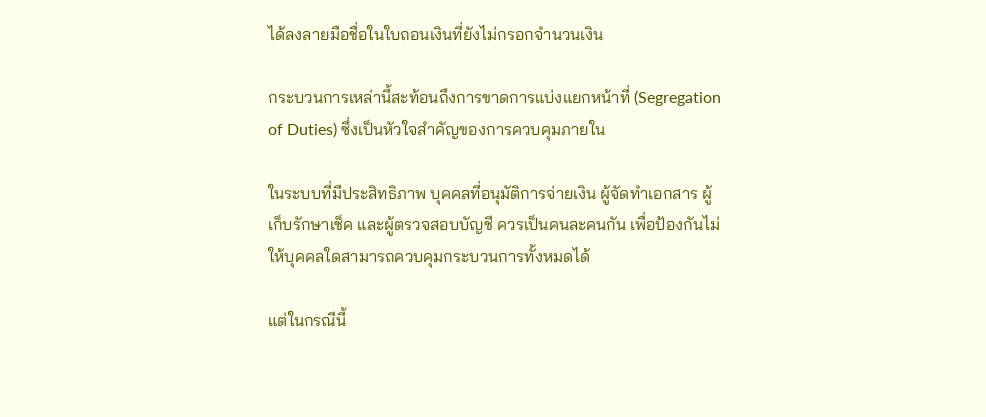ได้ลงลายมือชื่อในใบถอนเงินที่ยังไม่กรอกจำนวนเงิน

กระบวนการเหล่านี้สะท้อนถึงการขาดการแบ่งแยกหน้าที่ (Segregation of Duties) ซึ่งเป็นหัวใจสำคัญของการควบคุมภายใน

ในระบบที่มีประสิทธิภาพ บุคคลที่อนุมัติการจ่ายเงิน ผู้จัดทำเอกสาร ผู้เก็บรักษาเช็ค และผู้ตรวจสอบบัญชี ควรเป็นคนละคนกัน เพื่อป้องกันไม่ให้บุคคลใดสามารถควบคุมกระบวนการทั้งหมดได้

แต่ในกรณีนี้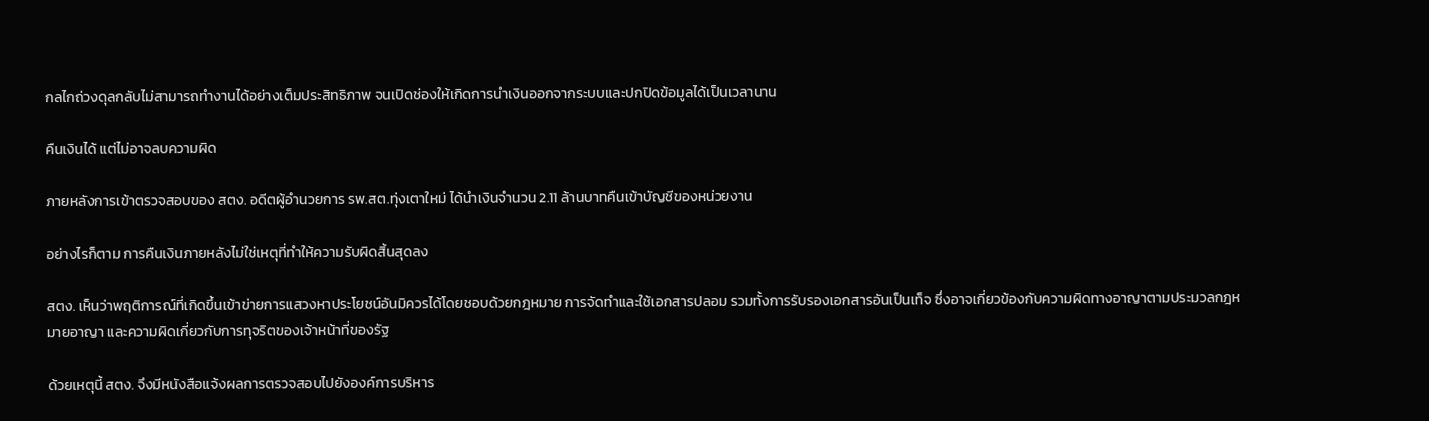กลไกถ่วงดุลกลับไม่สามารถทำงานได้อย่างเต็มประสิทธิภาพ จนเปิดช่องให้เกิดการนำเงินออกจากระบบและปกปิดข้อมูลได้เป็นเวลานาน

คืนเงินได้ แต่ไม่อาจลบความผิด

ภายหลังการเข้าตรวจสอบของ สตง. อดีตผู้อำนวยการ รพ.สต.ทุ่งเตาใหม่ ได้นำเงินจำนวน 2.11 ล้านบาทคืนเข้าบัญชีของหน่วยงาน

อย่างไรก็ตาม การคืนเงินภายหลังไม่ใช่เหตุที่ทำให้ความรับผิดสิ้นสุดลง

สตง. เห็นว่าพฤติการณ์ที่เกิดขึ้นเข้าข่ายการแสวงหาประโยชน์อันมิควรได้โดยชอบด้วยกฎหมาย การจัดทำและใช้เอกสารปลอม รวมทั้งการรับรองเอกสารอันเป็นเท็จ ซึ่งอาจเกี่ยวข้องกับความผิดทางอาญาตามประมวลกฎหมายอาญา และความผิดเกี่ยวกับการทุจริตของเจ้าหน้าที่ของรัฐ

ด้วยเหตุนี้ สตง. จึงมีหนังสือแจ้งผลการตรวจสอบไปยังองค์การบริหาร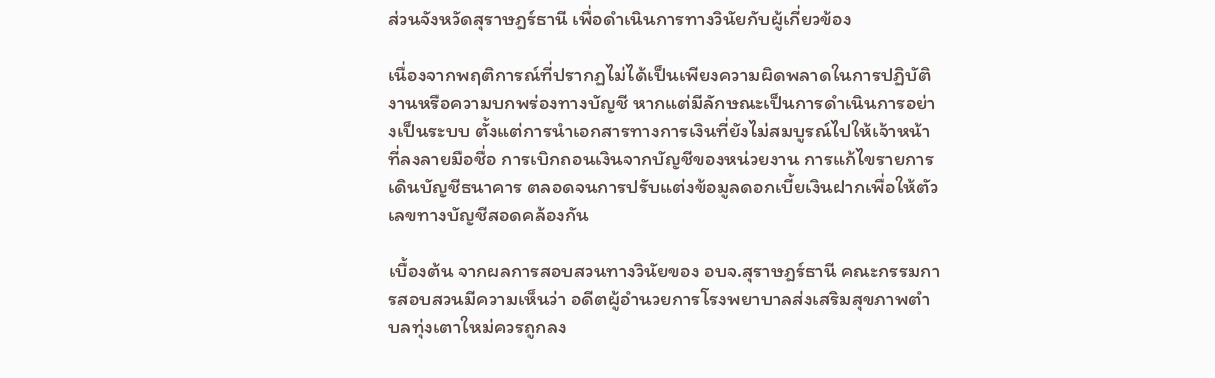ส่วนจังหวัดสุราษฎร์ธานี เพื่อดำเนินการทางวินัยกับผู้เกี่ยวข้อง

เนื่องจากพฤติการณ์ที่ปรากฏไม่ได้เป็นเพียงความผิดพลาดในการปฏิบัติงานหรือความบกพร่องทางบัญชี หากแต่มีลักษณะเป็นการดำเนินการอย่างเป็นระบบ ตั้งแต่การนำเอกสารทางการเงินที่ยังไม่สมบูรณ์ไปให้เจ้าหน้าที่ลงลายมือชื่อ การเบิกถอนเงินจากบัญชีของหน่วยงาน การแก้ไขรายการเดินบัญชีธนาคาร ตลอดจนการปรับแต่งข้อมูลดอกเบี้ยเงินฝากเพื่อให้ตัวเลขทางบัญชีสอดคล้องกัน

เบื้องต้น จากผลการสอบสวนทางวินัยของ อบจ.สุราษฎร์ธานี คณะกรรมการสอบสวนมีความเห็นว่า อดีตผู้อำนวยการโรงพยาบาลส่งเสริมสุขภาพตำบลทุ่งเตาใหม่ควรถูกลง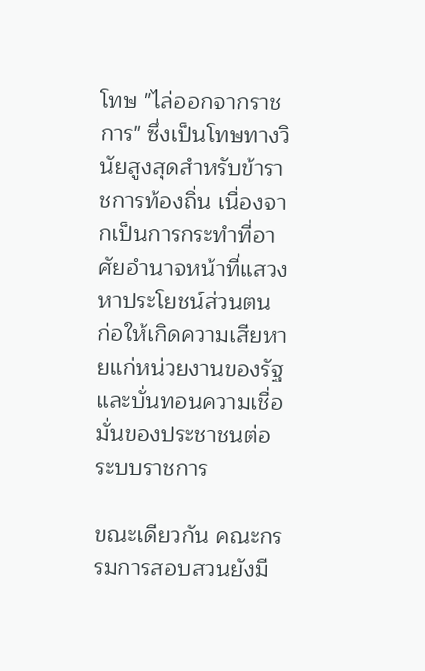โทษ "ไล่ออกจากราชการ" ซึ่งเป็นโทษทางวินัยสูงสุดสำหรับข้าราชการท้องถิ่น เนื่องจากเป็นการกระทำที่อาศัยอำนาจหน้าที่แสวงหาประโยชน์ส่วนตน ก่อให้เกิดความเสียหายแก่หน่วยงานของรัฐ และบั่นทอนความเชื่อมั่นของประชาชนต่อระบบราชการ

ขณะเดียวกัน คณะกรรมการสอบสวนยังมี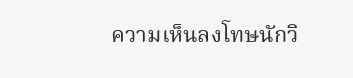ความเห็นลงโทษนักวิ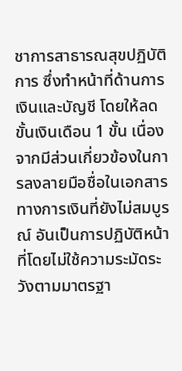ชาการสาธารณสุขปฏิบัติการ ซึ่งทำหน้าที่ด้านการเงินและบัญชี โดยให้ลดขั้นเงินเดือน 1 ขั้น เนื่องจากมีส่วนเกี่ยวข้องในการลงลายมือชื่อในเอกสารทางการเงินที่ยังไม่สมบูรณ์ อันเป็นการปฏิบัติหน้าที่โดยไม่ใช้ความระมัดระวังตามมาตรฐา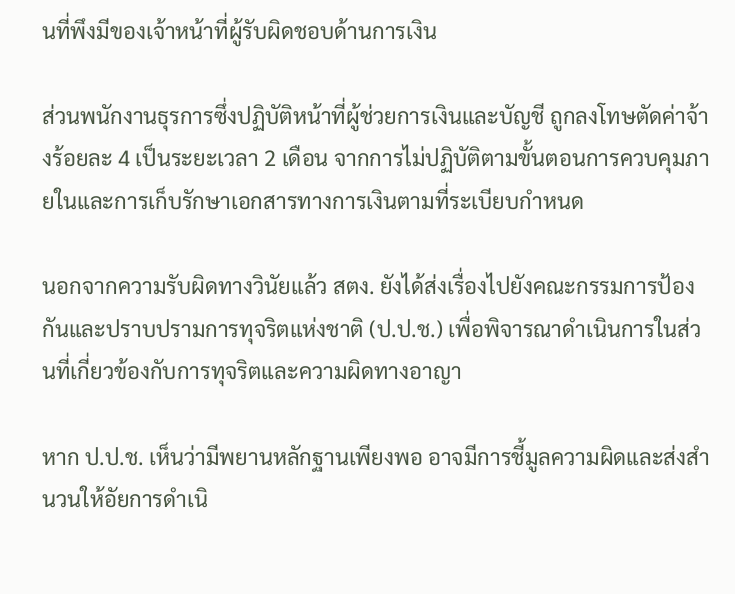นที่พึงมีของเจ้าหน้าที่ผู้รับผิดชอบด้านการเงิน

ส่วนพนักงานธุรการซึ่งปฏิบัติหน้าที่ผู้ช่วยการเงินและบัญชี ถูกลงโทษตัดค่าจ้างร้อยละ 4 เป็นระยะเวลา 2 เดือน จากการไม่ปฏิบัติตามขั้นตอนการควบคุมภายในและการเก็บรักษาเอกสารทางการเงินตามที่ระเบียบกำหนด

นอกจากความรับผิดทางวินัยแล้ว สตง. ยังได้ส่งเรื่องไปยังคณะกรรมการป้องกันและปราบปรามการทุจริตแห่งชาติ (ป.ป.ช.) เพื่อพิจารณาดำเนินการในส่วนที่เกี่ยวข้องกับการทุจริตและความผิดทางอาญา

หาก ป.ป.ช. เห็นว่ามีพยานหลักฐานเพียงพอ อาจมีการชี้มูลความผิดและส่งสำนวนให้อัยการดำเนิ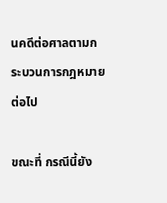นคดีต่อศาลตามกระบวนการกฎหมายต่อไป

ขณะที่ กรณีนี้ยัง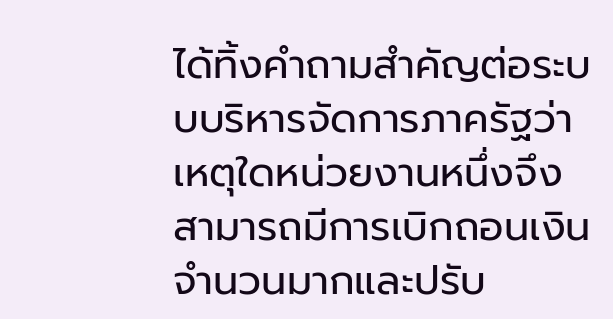ได้ทิ้งคำถามสำคัญต่อระบบบริหารจัดการภาครัฐว่า เหตุใดหน่วยงานหนึ่งจึงสามารถมีการเบิกถอนเงินจำนวนมากและปรับ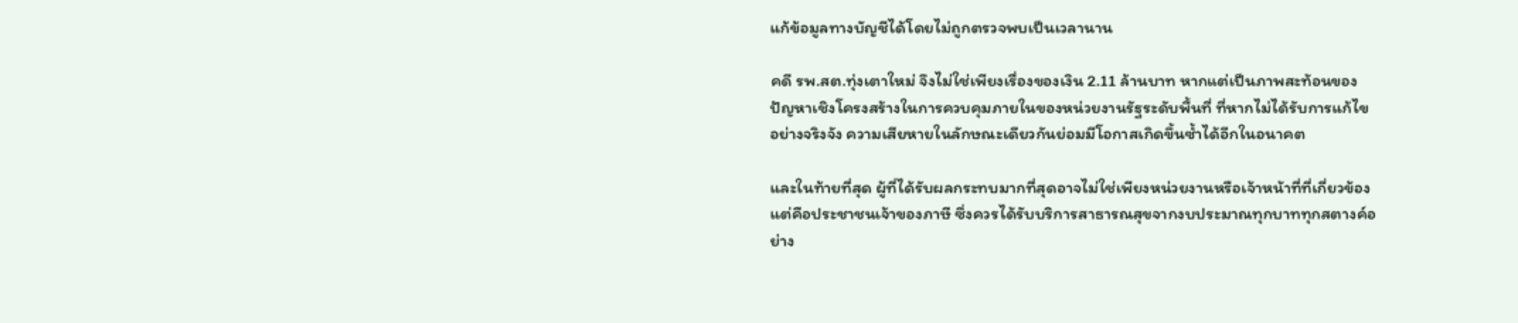แก้ข้อมูลทางบัญชีได้โดยไม่ถูกตรวจพบเป็นเวลานาน

คดี รพ.สต.ทุ่งเตาใหม่ จึงไม่ใช่เพียงเรื่องของเงิน 2.11 ล้านบาท หากแต่เป็นภาพสะท้อนของปัญหาเชิงโครงสร้างในการควบคุมภายในของหน่วยงานรัฐระดับพื้นที่ ที่หากไม่ได้รับการแก้ไขอย่างจริงจัง ความเสียหายในลักษณะเดียวกันย่อมมีโอกาสเกิดขึ้นซ้ำได้อีกในอนาคต

และในท้ายที่สุด ผู้ที่ได้รับผลกระทบมากที่สุดอาจไม่ใช่เพียงหน่วยงานหรือเจ้าหน้าที่ที่เกี่ยวข้อง แต่คือประชาชนเจ้าของภาษี ซึ่งควรได้รับบริการสาธารณสุขจากงบประมาณทุกบาททุกสตางค์อย่าง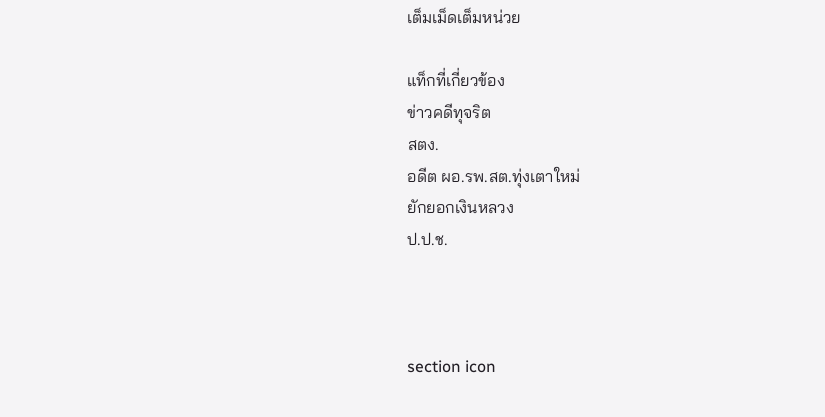เต็มเม็ดเต็มหน่วย

แท็กที่เกี่ยวข้อง
ข่าวคดีทุจริต
สตง.
อดีต ผอ.รพ.สต.ทุ่งเตาใหม่
ยักยอกเงินหลวง
ป.ป.ช.



section icon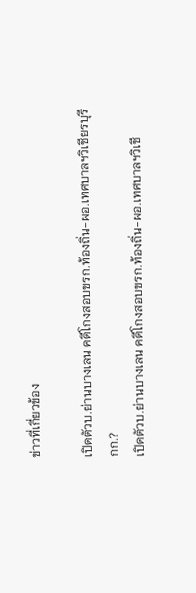ข่าวที่เกี่ยวข้อง

เปิดตัวบ.ย่านบางเลน คดีโกงสอบขรก.ท้องถิ่น-ผอ.เทศบาลฯวิเชียรบุรี กก.?
เปิดตัวบ.ย่านบางเลน คดีโกงสอบขรก.ท้องถิ่น-ผอ.เทศบาลฯวิเชี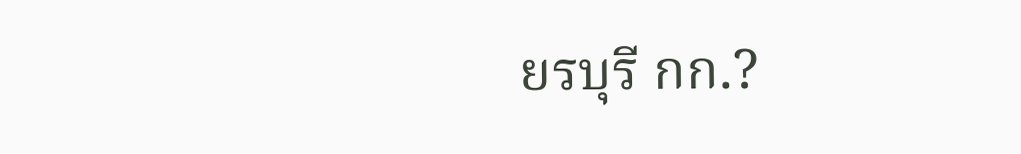ยรบุรี กก.?